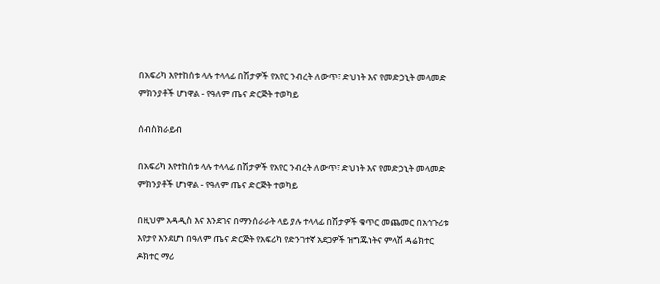በአፍሪካ እየተከሰቱ ላሉ ተላላፊ በሽታዎች የአየር ንብረት ለውጥ፣ ድህነት እና የመድኃኒት መላመድ ምክንያቶች ሆነዋል - የዓለም ጤና ድርጅት ተወካይ

ሰብስክራይብ

በአፍሪካ እየተከሰቱ ላሉ ተላላፊ በሽታዎች የአየር ንብረት ለውጥ፣ ድህነት እና የመድኃኒት መላመድ ምክንያቶች ሆነዋል - የዓለም ጤና ድርጅት ተወካይ

በዚህም አዳዲስ እና እንደገና በማንሰራራት ላይ ያሉ ተላላፊ በሽታዎች ቁጥር መጨመር በአኅጉሪቱ እየታየ እንደሆነ በዓለም ጤና ድርጅት የአፍሪካ የድንገተኛ አደጋዎች ዝግጁነትና ምላሽ ዳሬክተር ዶክተር ማሪ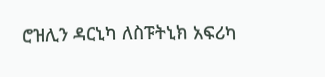ሮዝሊን ዳርኒካ ለስፑትኒክ አፍሪካ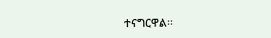ተናግርዋል፡፡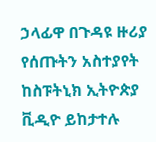ኃላፊዋ በጉዳዩ ዙሪያ የሰጡትን አስተያየት ከስፑትኒክ ኢትዮጵያ ቪዲዮ ይከታተሉ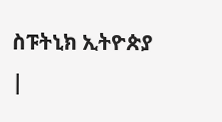ስፑትኒክ ኢትዮጵያ |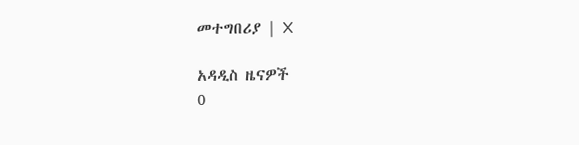መተግበሪያ | X

አዳዲስ ዜናዎች
0